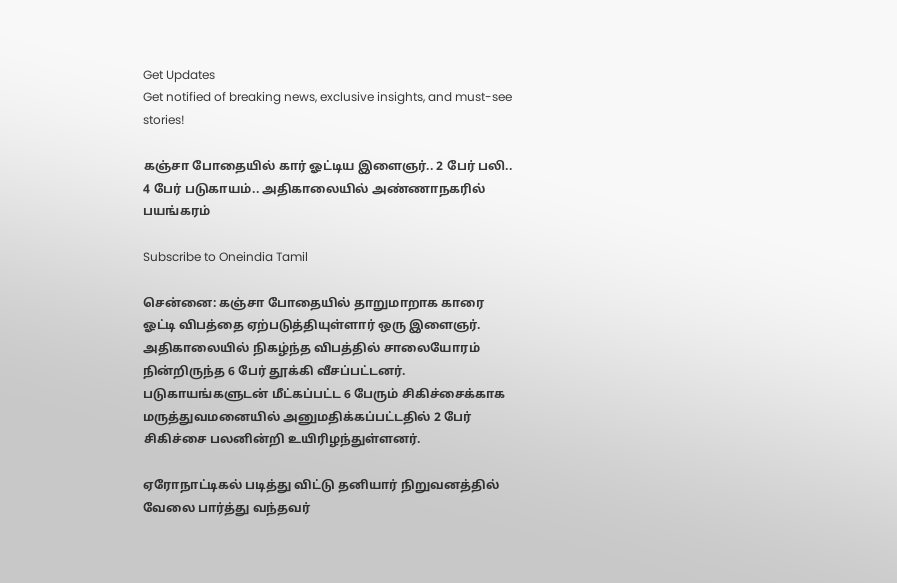Get Updates
Get notified of breaking news, exclusive insights, and must-see stories!

கஞ்சா போதையில் கார் ஓட்டிய இளைஞர்.. 2 பேர் பலி.. 4 பேர் படுகாயம்.. அதிகாலையில் அண்ணாநகரில் பயங்கரம்

Subscribe to Oneindia Tamil

சென்னை: கஞ்சா போதையில் தாறுமாறாக காரை ஓட்டி விபத்தை ஏற்படுத்தியுள்ளார் ஒரு இளைஞர். அதிகாலையில் நிகழ்ந்த விபத்தில் சாலையோரம் நின்றிருந்த 6 பேர் தூக்கி வீசப்பட்டனர். படுகாயங்களுடன் மீட்கப்பட்ட 6 பேரும் சிகிச்சைக்காக மருத்துவமனையில் அனுமதிக்கப்பட்டதில் 2 பேர் சிகிச்சை பலனின்றி உயிரிழந்துள்ளனர்.

ஏரோநாட்டிகல் படித்து விட்டு தனியார் நிறுவனத்தில் வேலை பார்த்து வந்தவர்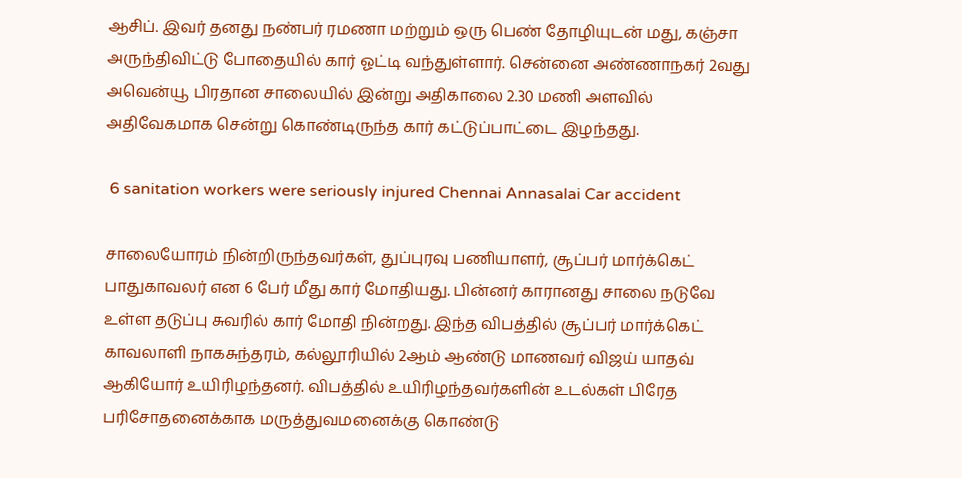ஆசிப். இவர் தனது நண்பர் ரமணா மற்றும் ஒரு பெண் தோழியுடன் மது, கஞ்சா அருந்திவிட்டு போதையில் கார் ஓட்டி வந்துள்ளார். சென்னை அண்ணாநகர் 2வது அவென்யூ பிரதான சாலையில் இன்று அதிகாலை 2.30 மணி அளவில் அதிவேகமாக சென்று கொண்டிருந்த கார் கட்டுப்பாட்டை இழந்தது.

 6 sanitation workers were seriously injured Chennai Annasalai Car accident

சாலையோரம் நின்றிருந்தவர்கள், துப்புரவு பணியாளர், சூப்பர் மார்க்கெட் பாதுகாவலர் என 6 பேர் மீது கார் மோதியது. பின்னர் காரானது சாலை நடுவே உள்ள தடுப்பு சுவரில் கார் மோதி நின்றது. இந்த விபத்தில் சூப்பர் மார்க்கெட் காவலாளி நாகசுந்தரம், கல்லூரியில் 2ஆம் ஆண்டு மாணவர் விஜய் யாதவ் ஆகியோர் உயிரிழந்தனர். விபத்தில் உயிரிழந்தவர்களின் உடல்கள் பிரேத பரிசோதனைக்காக மருத்துவமனைக்கு கொண்டு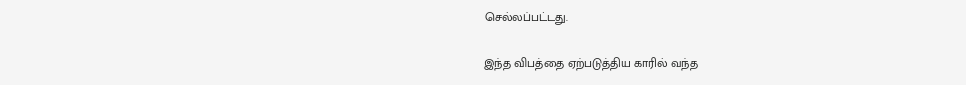செல்லப்பட்டது.

இந்த விபத்தை ஏற்படுத்திய காரில் வந்த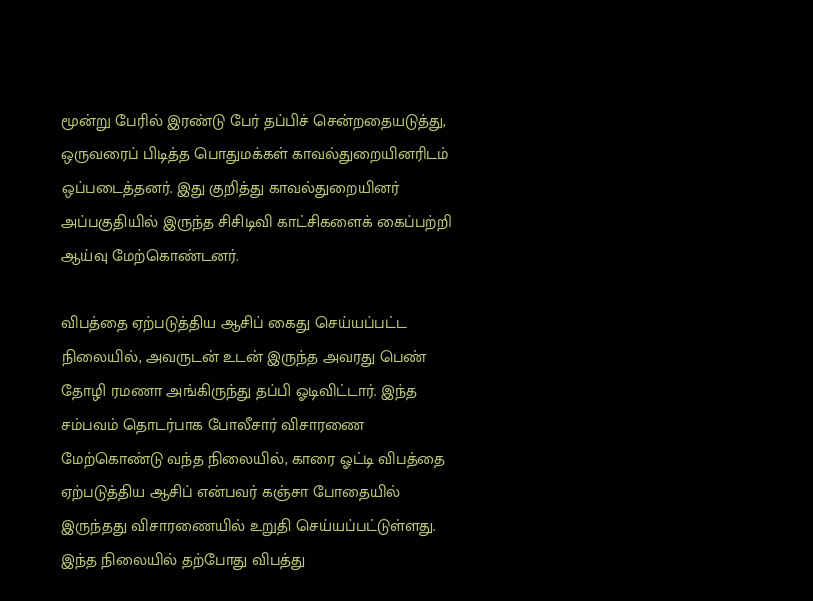மூன்று பேரில் இரண்டு பேர் தப்பிச் சென்றதையடுத்து, ஒருவரைப் பிடித்த பொதுமக்கள் காவல்துறையினரிடம் ஒப்படைத்தனர். இது குறித்து காவல்துறையினர் அப்பகுதியில் இருந்த சிசிடிவி காட்சிகளைக் கைப்பற்றி ஆய்வு மேற்கொண்டனர்.

விபத்தை ஏற்படுத்திய ஆசிப் கைது செய்யப்பட்ட நிலையில், அவருடன் உடன் இருந்த அவரது பெண் தோழி ரமணா அங்கிருந்து தப்பி ஓடிவிட்டார். இந்த சம்பவம் தொடர்பாக போலீசார் விசாரணை மேற்கொண்டு வந்த நிலையில், காரை ஓட்டி விபத்தை ஏற்படுத்திய ஆசிப் என்பவர் கஞ்சா போதையில் இருந்தது விசாரணையில் உறுதி செய்யப்பட்டுள்ளது. இந்த நிலையில் தற்போது விபத்து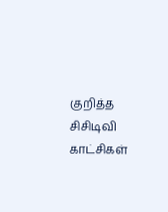குறித்த சிசிடிவி காட்சிகள்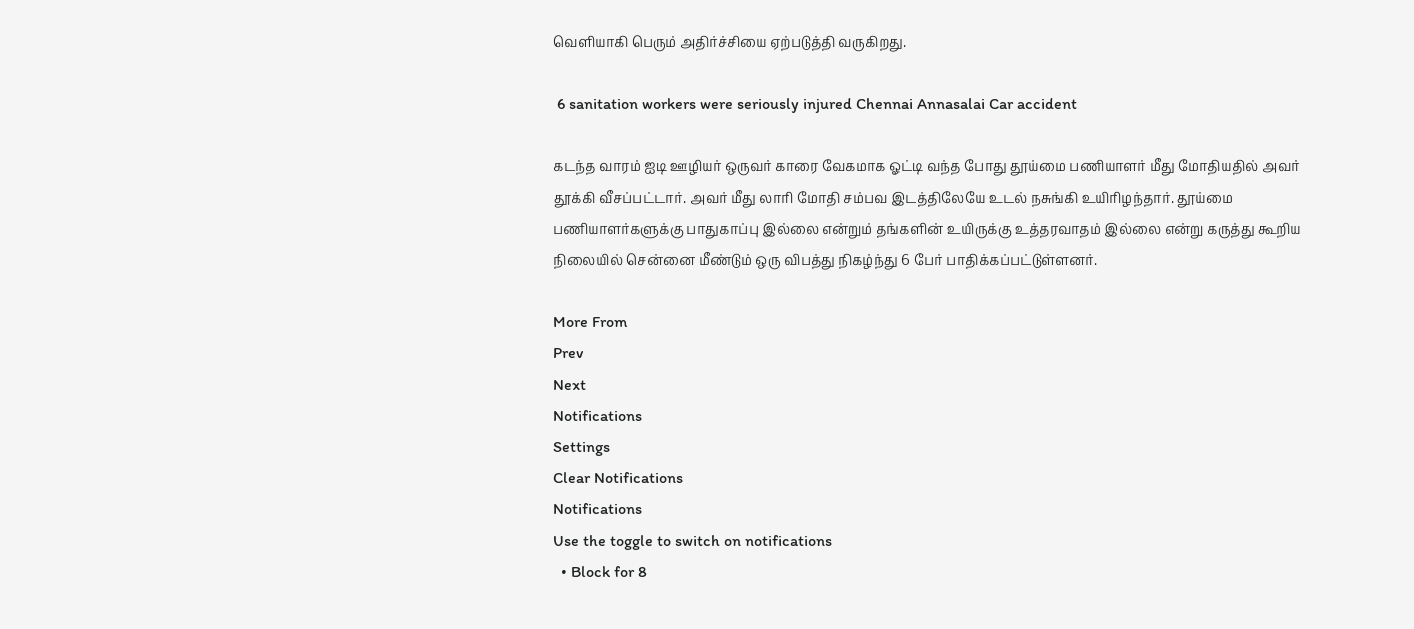வெளியாகி பெரும் அதிர்ச்சியை ஏற்படுத்தி வருகிறது.

 6 sanitation workers were seriously injured Chennai Annasalai Car accident

கடந்த வாரம் ஐடி ஊழியர் ஒருவர் காரை வேகமாக ஓட்டி வந்த போது தூய்மை பணியாளர் மீது மோதியதில் அவர் தூக்கி வீசப்பட்டார். அவர் மீது லாரி மோதி சம்பவ இடத்திலேயே உடல் நசுங்கி உயிரிழந்தார். தூய்மை பணியாளர்களுக்கு பாதுகாப்பு இல்லை என்றும் தங்களின் உயிருக்கு உத்தரவாதம் இல்லை என்று கருத்து கூறிய நிலையில் சென்னை மீண்டும் ஒரு விபத்து நிகழ்ந்து 6 பேர் பாதிக்கப்பட்டுள்ளனர்.

More From
Prev
Next
Notifications
Settings
Clear Notifications
Notifications
Use the toggle to switch on notifications
  • Block for 8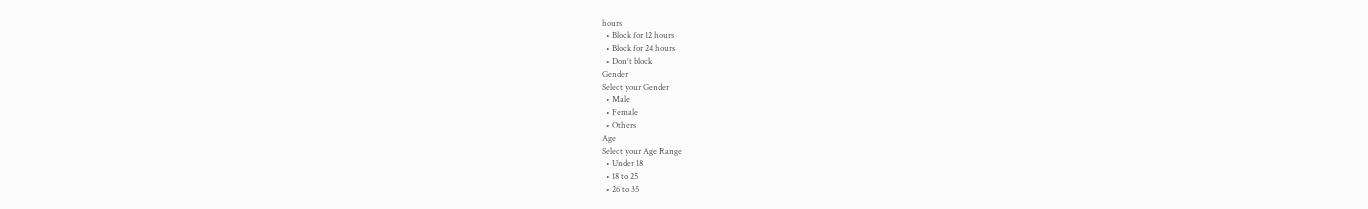hours
  • Block for 12 hours
  • Block for 24 hours
  • Don't block
Gender
Select your Gender
  • Male
  • Female
  • Others
Age
Select your Age Range
  • Under 18
  • 18 to 25
  • 26 to 35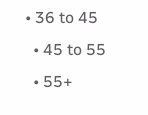• 36 to 45
  • 45 to 55
  • 55+